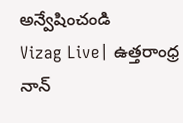అన్వేషించండి
Vizag Live| ఉత్తరాంధ్ర నాన్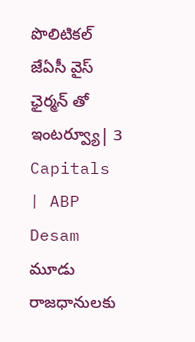పొలిటికల్ జేఏసీ వైస్ ఛైర్మన్ తో ఇంటర్వ్యూ| 3 Capitals | ABP Desam
మూడు రాజధానులకు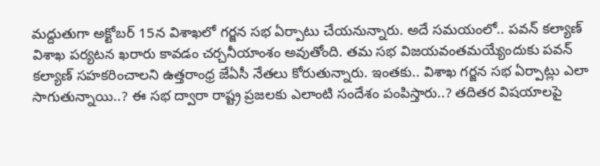మద్దుతుగా అక్టోబర్ 15న విశాఖలో గర్జన సభ ఏర్పాటు చేయనున్నారు. అదే సమయంలో.. పవన్ కల్యాణ్ విశాఖ పర్యటన ఖరారు కావడం చర్చనీయాంశం అవుతోంది. తమ సభ విజయవంతమయ్యేందుకు పవన్ కల్యాణ్ సహకరించాలని ఉత్తరాంధ్ర జేఏసీ నేతలు కోరుతున్నారు. ఇంతకు.. విశాఖ గర్జన సభ ఏర్పాట్లు ఎలా సాగుతున్నాయి..? ఈ సభ ద్వారా రాష్ట్ర ప్రజలకు ఎలాంటి సందేశం పంపిస్తారు..? తదితర విషయాలపై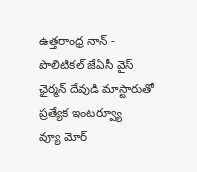ఉత్తరాంధ్ర నాన్ - పొలిటికల్ జేఏసీ వైస్ ఛైర్మన్ దేవుడి మాస్టారుతో ప్రత్యేక ఇంటర్వ్యూ
వ్యూ మోర్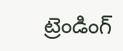ట్రెండింగ్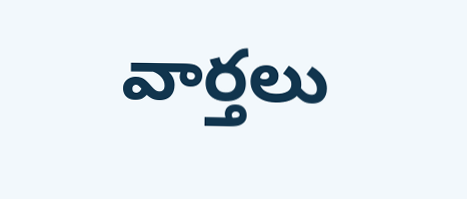వార్తలు